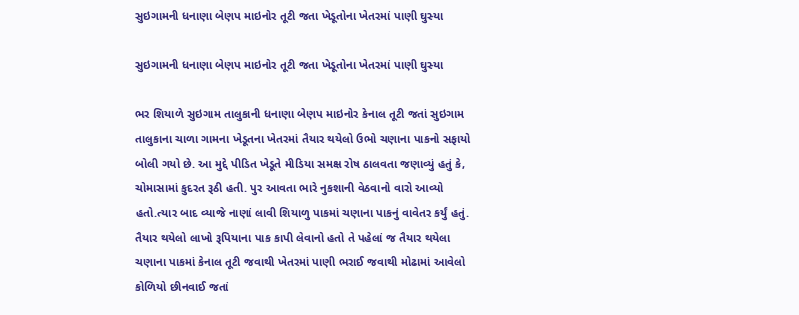સુઇગામની ધનાણા બેણપ માઇનોર તૂટી જતા ખેડૂતોના ખેતરમાં પાણી ઘુસ્યા

સુઇગામની ધનાણા બેણપ માઇનોર તૂટી જતા ખેડૂતોના ખેતરમાં પાણી ઘુસ્યા

ભર શિયાળે સુઇગામ તાલુકાની ધનાણા બેણપ માઇનોર કેનાલ તૂટી જતાં સુઇગામ તાલુકાના ચાળા ગામના ખેડૂતના ખેતરમાં તૈયાર થયેલો ઉભો ચણાના પાકનો સફાયો બોલી ગયો છે. આ મુદ્દે પીડિત ખેડૂતે મીડિયા સમક્ષ રોષ ઠાલવતા જણાવ્યું હતું કે, ચોમાસામાં કુદરત રૂઠી હતી. પુર આવતા ભારે નુકશાની વેઠવાનો વારો આવ્યો હતો.ત્યાર બાદ વ્યાજે નાણાં લાવી શિયાળુ પાકમાં ચણાના પાકનું વાવેતર કર્યું હતું. તૈયાર થયેલો લાખો રૂપિયાના પાક કાપી લેવાનો હતો તે પહેલાં જ તૈયાર થયેલા ચણાના પાકમાં કેનાલ તૂટી જવાથી ખેતરમાં પાણી ભરાઈ જવાથી મોઢામાં આવેલો કોળિયો છીનવાઈ જતાં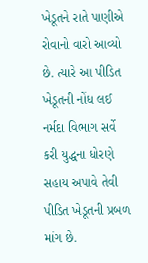ખેડૂતને રાતે પાણીએ રોવાનો વારો આવ્યો છે. ત્યારે આ પીડિત ખેડૂતની નોંધ લઈ નર્મદા વિભાગ સર્વે કરી યુદ્ધના ધોરણે સહાય અપાવે તેવી પીડિત ખેડૂતની પ્રબળ માંગ છે.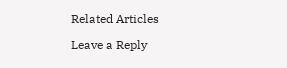Related Articles

Leave a Reply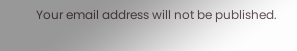Your email address will not be published.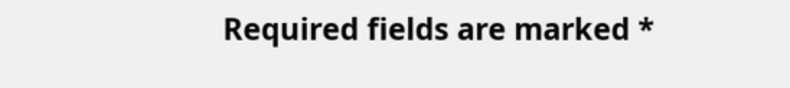Required fields are marked *